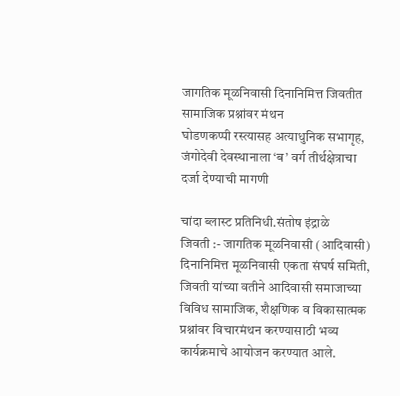जागतिक मूळनिवासी दिनानिमित्त जिवतीत सामाजिक प्रश्नांवर मंथन
घोडणकप्पी रस्त्यासह अत्याधुनिक सभागृह, जंगोदेवी देवस्थानाला ‘ब’ वर्ग तीर्थक्षेत्राचा दर्जा देण्याची मागणी

चांदा ब्लास्ट प्रतिनिधी.संतोष इंद्राळे
जिवती :- जागतिक मूळनिवासी (आदिवासी) दिनानिमित्त मूळनिवासी एकता संघर्ष समिती, जिवती यांच्या वतीने आदिवासी समाजाच्या विविध सामाजिक, शैक्षणिक व विकासात्मक प्रश्नांवर विचारमंथन करण्यासाठी भव्य कार्यक्रमाचे आयोजन करण्यात आले.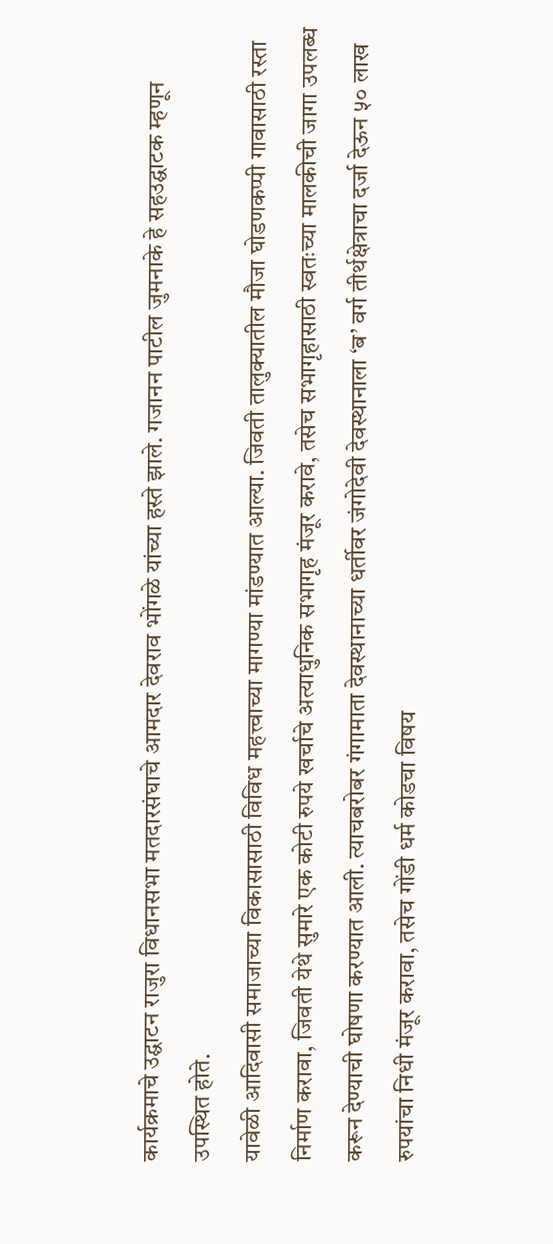कार्यक्रमाचे उद्घाटन राजुरा विधानसभा मतदारसंघाचे आमदार देवराव भोंगळे यांच्या हस्ते झाले. गजानन पाटील जुमनाके हे सहउद्घाटक म्हणून उपस्थित होते.
यावेळी आदिवासी समाजाच्या विकासासाठी विविध महत्त्वाच्या मागण्या मांडण्यात आल्या. जिवती तालुक्यातील मौजा घोडणकप्पी गावासाठी रस्ता निर्माण करावा, जिवती येथे सुमारे एक कोटी रुपये खर्चाचे अत्याधुनिक सभागृह मंजूर करावे, तसेच सभागृहासाठी स्वतःच्या मालकीची जागा उपलब्ध करून देण्याची घोषणा करण्यात आली. त्याचबरोबर गंगामाता देवस्थानाच्या धर्तीवर जंगोदेवी देवस्थानाला ‘ब’ वर्ग तीर्थक्षेत्राचा दर्जा देऊन ५० लाख रुपयांचा निधी मंजूर करावा, तसेच गोंडी धर्म कोडचा विषय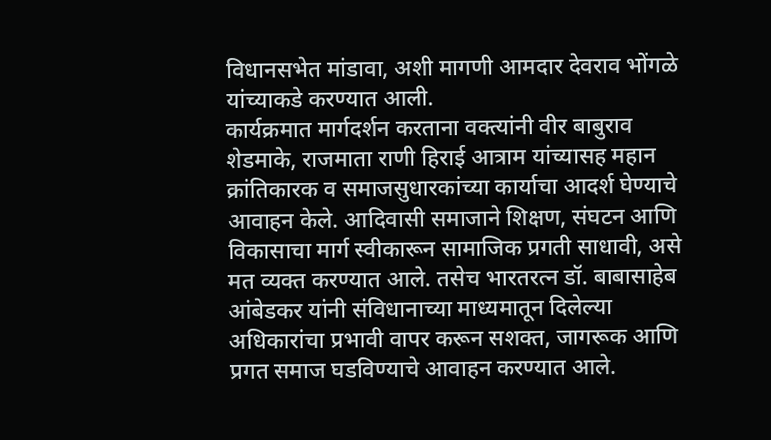विधानसभेत मांडावा, अशी मागणी आमदार देवराव भोंगळे यांच्याकडे करण्यात आली.
कार्यक्रमात मार्गदर्शन करताना वक्त्यांनी वीर बाबुराव शेडमाके, राजमाता राणी हिराई आत्राम यांच्यासह महान क्रांतिकारक व समाजसुधारकांच्या कार्याचा आदर्श घेण्याचे आवाहन केले. आदिवासी समाजाने शिक्षण, संघटन आणि विकासाचा मार्ग स्वीकारून सामाजिक प्रगती साधावी, असे मत व्यक्त करण्यात आले. तसेच भारतरत्न डॉ. बाबासाहेब आंबेडकर यांनी संविधानाच्या माध्यमातून दिलेल्या अधिकारांचा प्रभावी वापर करून सशक्त, जागरूक आणि प्रगत समाज घडविण्याचे आवाहन करण्यात आले.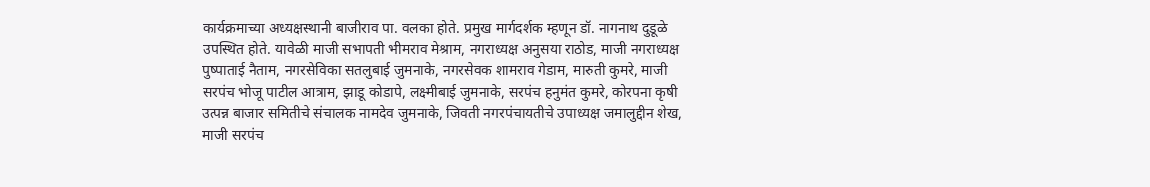कार्यक्रमाच्या अध्यक्षस्थानी बाजीराव पा. वलका होते. प्रमुख मार्गदर्शक म्हणून डॉ. नागनाथ दुडूळे उपस्थित होते. यावेळी माजी सभापती भीमराव मेश्राम, नगराध्यक्ष अनुसया राठोड, माजी नगराध्यक्ष पुष्पाताई नैताम, नगरसेविका सतलुबाई जुमनाके, नगरसेवक शामराव गेडाम, मारुती कुमरे, माजी सरपंच भोजू पाटील आत्राम, झाडू कोडापे, लक्ष्मीबाई जुमनाके, सरपंच हनुमंत कुमरे, कोरपना कृषी उत्पन्न बाजार समितीचे संचालक नामदेव जुमनाके, जिवती नगरपंचायतीचे उपाध्यक्ष जमालुद्दीन शेख, माजी सरपंच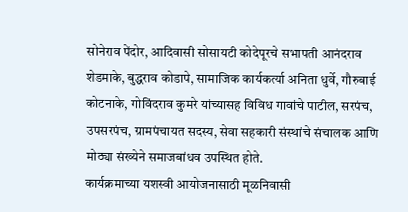सोनेराव पेंदोर, आदिवासी सोसायटी कोदेपूरचे सभापती आनंदराव शेडमाके, बुद्धराव कोडापे, सामाजिक कार्यकर्त्या अनिता धुर्वे, गौरुबाई कोटनाके, गोविंदराव कुमरे यांच्यासह विविध गावांचे पाटील, सरपंच, उपसरपंच, ग्रामपंचायत सदस्य, सेवा सहकारी संस्थांचे संचालक आणि मोठ्या संख्येने समाजबांधव उपस्थित होते.
कार्यक्रमाच्या यशस्वी आयोजनासाठी मूळनिवासी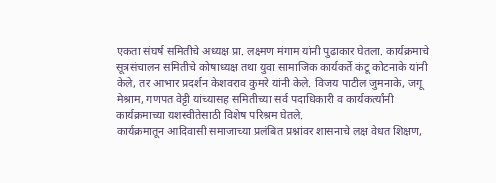एकता संघर्ष समितीचे अध्यक्ष प्रा. लक्ष्मण मंगाम यांनी पुढाकार घेतला. कार्यक्रमाचे सूत्रसंचालन समितीचे कोषाध्यक्ष तथा युवा सामाजिक कार्यकर्ते कंटू कोटनाके यांनी केले, तर आभार प्रदर्शन केशवराव कुमरे यांनी केले. विजय पाटील जुमनाके, जगू मेश्राम, गणपत वेट्टी यांच्यासह समितीच्या सर्व पदाधिकारी व कार्यकर्त्यांनी कार्यक्रमाच्या यशस्वीतेसाठी विशेष परिश्रम घेतले.
कार्यक्रमातून आदिवासी समाजाच्या प्रलंबित प्रश्नांवर शासनाचे लक्ष वेधत शिक्षण,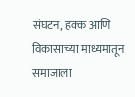संघटन, हक्क आणि विकासाच्या माध्यमातून समाजाला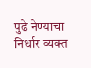पुढे नेण्याचा निर्धार व्यक्त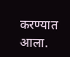करण्यात आला.